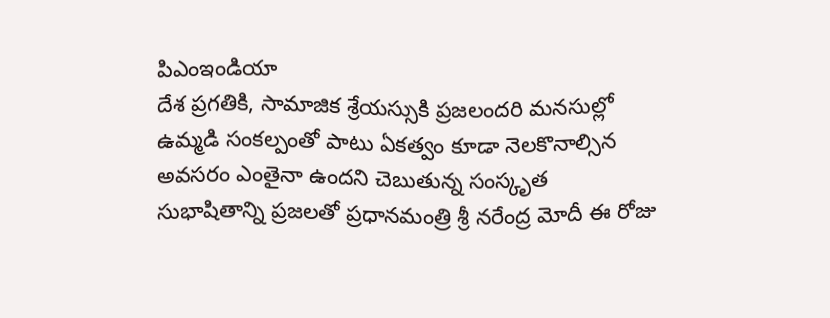పిఎంఇండియా
దేశ ప్రగతికి, సామాజిక శ్రేయస్సుకి ప్రజలందరి మనసుల్లో ఉమ్మడి సంకల్పంతో పాటు ఏకత్వం కూడా నెలకొనాల్సిన అవసరం ఎంతైనా ఉందని చెబుతున్న సంస్కృత సుభాషితాన్ని ప్రజలతో ప్రధానమంత్రి శ్రీ నరేంద్ర మోదీ ఈ రోజు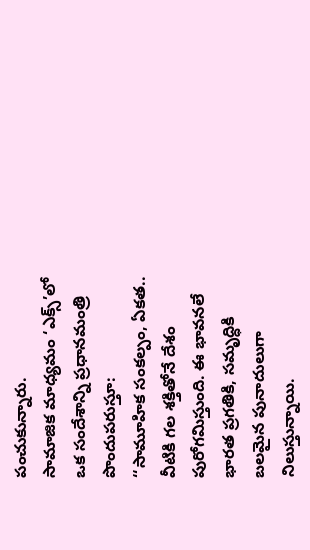పంచుకున్నారు.
సామాజిక మాధ్యమం ‘ఎక్స్’లో ఒక సందేశాన్ని ప్రధానమంత్రి పొందుపరుస్తూ:
‘‘సామూహిక సంకల్పం, ఏకత.. వీటికి గల శక్తితోనే దేశం పురోగమిస్తుంది. ఈ భావనలే భారత ప్రగతికి, సమృద్ధికి బలమైన పునాదులుగా నిలుస్తున్నాయి.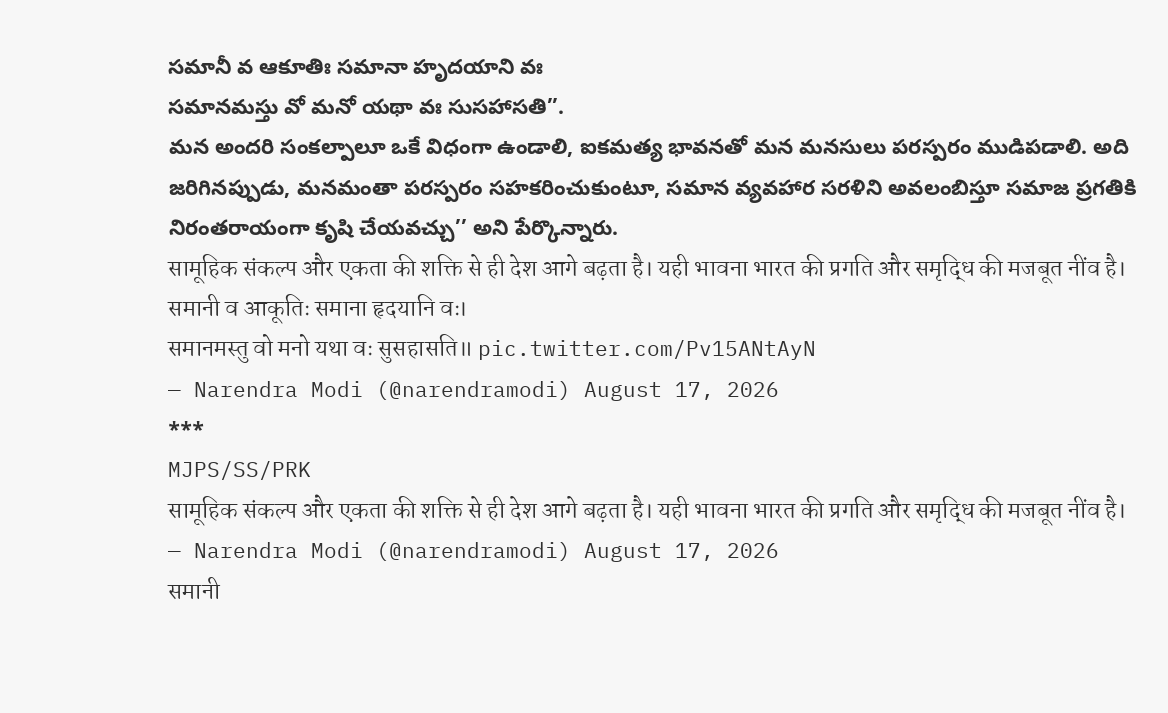సమానీ వ ఆకూతిః సమానా హృదయాని వః
సమానమస్తు వో మనో యథా వః సుసహాసతి’’.
మన అందరి సంకల్పాలూ ఒకే విధంగా ఉండాలి, ఐకమత్య భావనతో మన మనసులు పరస్పరం ముడిపడాలి. అది జరిగినప్పుడు, మనమంతా పరస్పరం సహకరించుకుంటూ, సమాన వ్యవహార సరళిని అవలంబిస్తూ సమాజ ప్రగతికి నిరంతరాయంగా కృషి చేయవచ్చు’’ అని పేర్కొన్నారు.
सामूहिक संकल्प और एकता की शक्ति से ही देश आगे बढ़ता है। यही भावना भारत की प्रगति और समृद्धि की मजबूत नींव है।
समानी व आकूतिः समाना हृदयानि वः।
समानमस्तु वो मनो यथा वः सुसहासति॥ pic.twitter.com/Pv15ANtAyN
— Narendra Modi (@narendramodi) August 17, 2026
***
MJPS/SS/PRK
सामूहिक संकल्प और एकता की शक्ति से ही देश आगे बढ़ता है। यही भावना भारत की प्रगति और समृद्धि की मजबूत नींव है।
— Narendra Modi (@narendramodi) August 17, 2026
समानी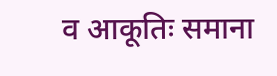व आकूतिः समाना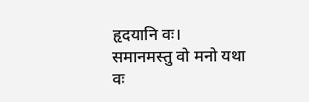हृदयानि वः।
समानमस्तु वो मनो यथा वः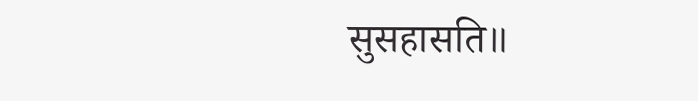सुसहासति॥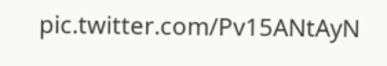pic.twitter.com/Pv15ANtAyN